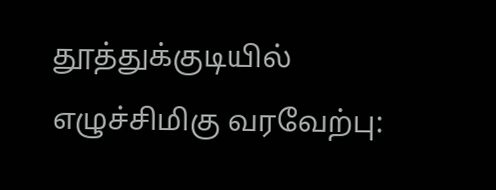தூத்துக்குடியில்
எழுச்சிமிகு வரவேற்பு: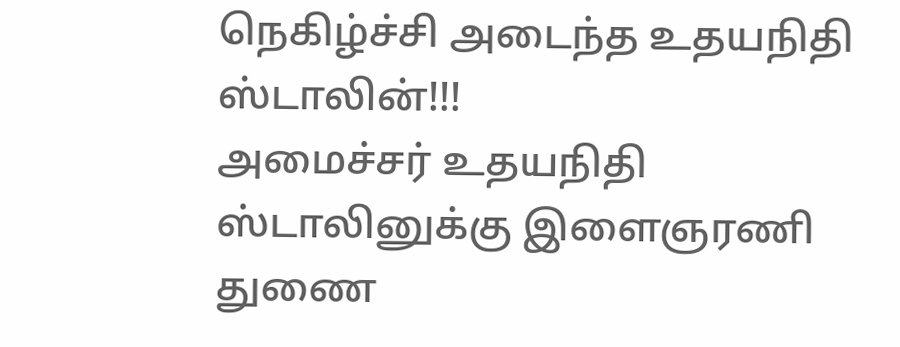நெகிழ்ச்சி அடைந்த உதயநிதி ஸ்டாலின்!!!
அமைச்சர் உதயநிதி ஸ்டாலினுக்கு இளைஞரணி துணை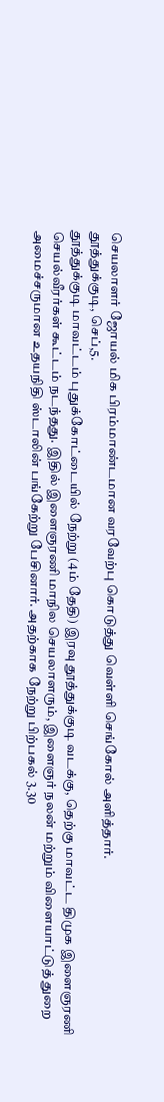செயலாளர் ஜோயல் மிக பிரம்மாண்டமான வரவேற்பு கொடுத்து வெள்ளி செங்கோல் அளித்தார்.
தூத்துக்குடி, செப்,5.
தூத்துக்குடி மாவட்டம் புதுக்கோட்டையில் நேற்று (4ம் தேதி) இரவு தூத்துக்குடி வடக்கு, தெற்கு மாவட்ட திமுக இளைஞரணி செயல்வீரர்கள் கூட்டம் நடந்தது. இதில் இளைஞரணி மாநில செயலாளரும், இளைஞர் நலன் மற்றும் விளையாட்டுத் துறை அமைச்சருமான உதயநிதி ஸ்டாலின் பங்கேற்று பேசினார். அதற்காக நேற்று பிற்பகல் 3.30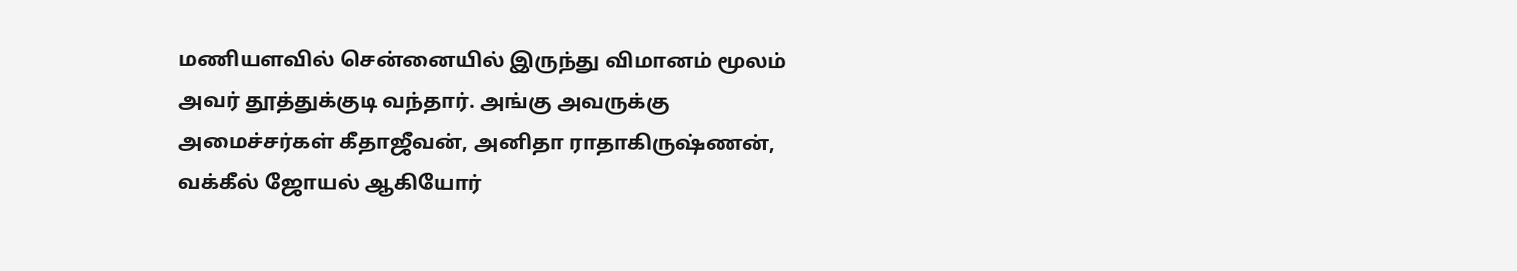மணியளவில் சென்னையில் இருந்து விமானம் மூலம் அவர் தூத்துக்குடி வந்தார். அங்கு அவருக்கு அமைச்சர்கள் கீதாஜீவன், அனிதா ராதாகிருஷ்ணன், வக்கீல் ஜோயல் ஆகியோர்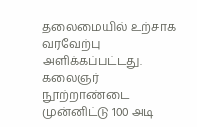தலைமையில் உற்சாக வரவேற்பு அளிக்கப்பட்டது. கலைஞர் நூற்றாண்டை முன்னிட்டு 100 அடி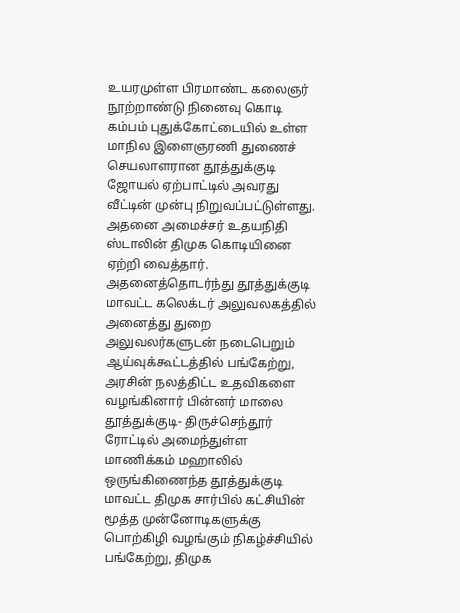உயரமுள்ள பிரமாண்ட கலைஞர் நூற்றாண்டு நினைவு கொடி கம்பம் புதுக்கோட்டையில் உள்ள மாநில இளைஞரணி துணைச் செயலாளரான தூத்துக்குடி ஜோயல் ஏற்பாட்டில் அவரது வீட்டின் முன்பு நிறுவப்பட்டுள்ளது. அதனை அமைச்சர் உதயநிதி ஸ்டாலின் திமுக கொடியினை ஏற்றி வைத்தார். அதனைத்தொடர்ந்து தூத்துக்குடி மாவட்ட கலெக்டர் அலுவலகத்தில் அனைத்து துறை அலுவலர்களுடன் நடைபெறும் ஆய்வுக்கூட்டத்தில் பங்கேற்று, அரசின் நலத்திட்ட உதவிகளை வழங்கினார் பின்னர் மாலை தூத்துக்குடி- திருச்செந்தூர் ரோட்டில் அமைந்துள்ள மாணிக்கம் மஹாலில் ஒருங்கிணைந்த தூத்துக்குடி மாவட்ட திமுக சார்பில் கட்சியின் மூத்த முன்னோடிகளுக்கு பொற்கிழி வழங்கும் நிகழ்ச்சியில் பங்கேற்று, திமுக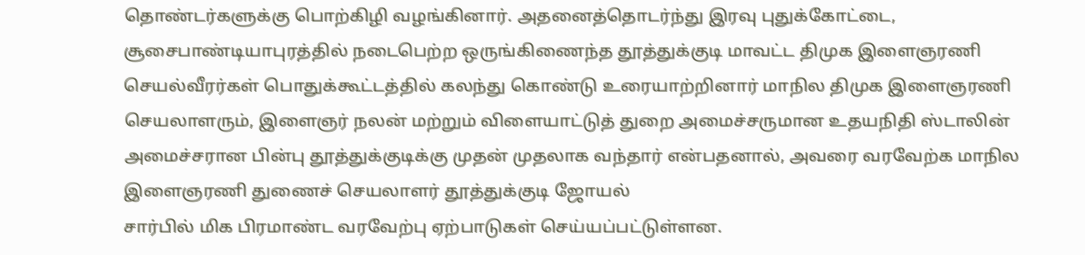தொண்டர்களுக்கு பொற்கிழி வழங்கினார். அதனைத்தொடர்ந்து இரவு புதுக்கோட்டை, சூசைபாண்டியாபுரத்தில் நடைபெற்ற ஒருங்கிணைந்த தூத்துக்குடி மாவட்ட திமுக இளைஞரணி செயல்வீரர்கள் பொதுக்கூட்டத்தில் கலந்து கொண்டு உரையாற்றினார் மாநில திமுக இளைஞரணி செயலாளரும், இளைஞர் நலன் மற்றும் விளையாட்டுத் துறை அமைச்சருமான உதயநிதி ஸ்டாலின் அமைச்சரான பின்பு தூத்துக்குடிக்கு முதன் முதலாக வந்தார் என்பதனால், அவரை வரவேற்க மாநில இளைஞரணி துணைச் செயலாளர் தூத்துக்குடி ஜோயல்
சார்பில் மிக பிரமாண்ட வரவேற்பு ஏற்பாடுகள் செய்யப்பட்டுள்ளன.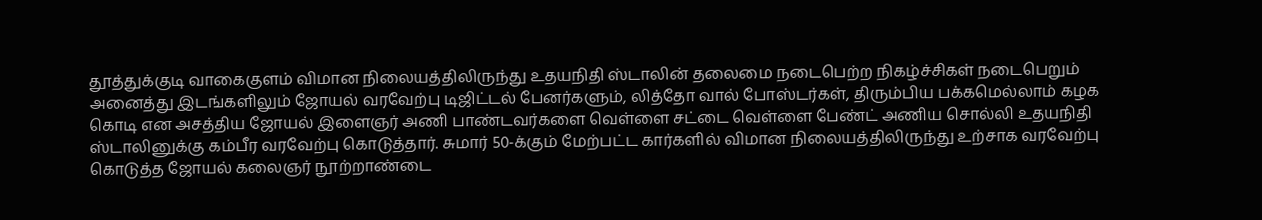தூத்துக்குடி வாகைகுளம் விமான நிலையத்திலிருந்து உதயநிதி ஸ்டாலின் தலைமை நடைபெற்ற நிகழ்ச்சிகள் நடைபெறும் அனைத்து இடங்களிலும் ஜோயல் வரவேற்பு டிஜிட்டல் பேனர்களும், லித்தோ வால் போஸ்டர்கள், திரும்பிய பக்கமெல்லாம் கழக கொடி என அசத்திய ஜோயல் இளைஞர் அணி பாண்டவர்களை வெள்ளை சட்டை வெள்ளை பேண்ட் அணிய சொல்லி உதயநிதி ஸ்டாலினுக்கு கம்பீர வரவேற்பு கொடுத்தார். சுமார் 50-க்கும் மேற்பட்ட கார்களில் விமான நிலையத்திலிருந்து உற்சாக வரவேற்பு கொடுத்த ஜோயல் கலைஞர் நூற்றாண்டை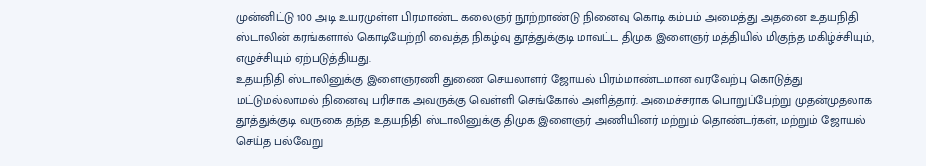முன்னிட்டு 100 அடி உயரமுள்ள பிரமாண்ட கலைஞர் நூற்றாண்டு நினைவு கொடி கம்பம் அமைத்து அதனை உதயநிதி ஸ்டாலின் கரங்களால் கொடியேற்றி வைத்த நிகழ்வு தூத்துக்குடி மாவட்ட திமுக இளைஞர் மத்தியில் மிகுந்த மகிழ்ச்சியும், எழுச்சியும் ஏற்படுத்தியது.
உதயநிதி ஸ்டாலினுக்கு இளைஞரணி துணை செயலாளர் ஜோயல் பிரம்மாண்டமான வரவேற்பு கொடுத்து மட்டுமல்லாமல் நினைவு பரிசாக அவருக்கு வெள்ளி செங்கோல் அளித்தார். அமைச்சராக பொறுப்பேற்று முதன்முதலாக
தூத்துக்குடி வருகை தந்த உதயநிதி ஸ்டாலினுக்கு திமுக இளைஞர் அணியினர் மற்றும் தொண்டர்கள், மற்றும் ஜோயல் செய்த பல்வேறு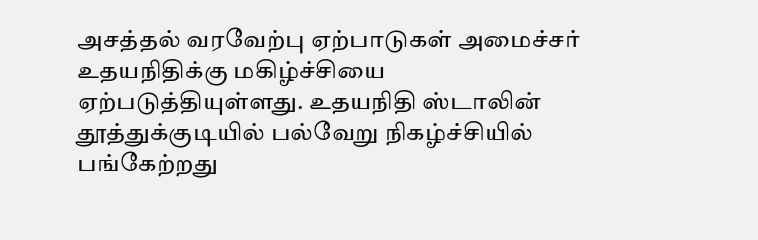அசத்தல் வரவேற்பு ஏற்பாடுகள் அமைச்சர் உதயநிதிக்கு மகிழ்ச்சியை ஏற்படுத்தியுள்ளது. உதயநிதி ஸ்டாலின் தூத்துக்குடியில் பல்வேறு நிகழ்ச்சியில் பங்கேற்றது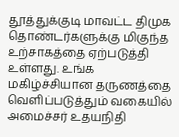தூத்துக்குடி மாவட்ட திமுக தொண்டர்களுக்கு மிகுந்த உற்சாகத்தை ஏற்படுத்தி உள்ளது. உங்க மகிழ்ச்சியான தருணத்தை வெளிப்படுத்தும் வகையில்
அமைச்சர் உதயநிதி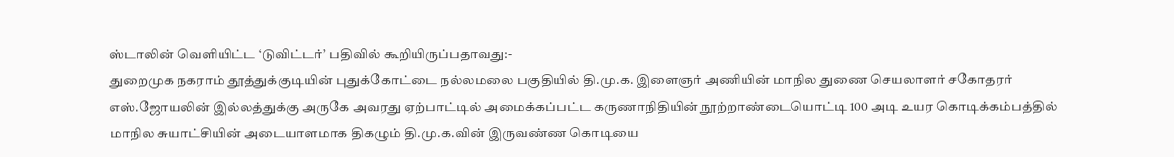ஸ்டாலின் வெளியிட்ட ‘டுவிட்டர்’ பதிவில் கூறியிருப்பதாவது:-
துறைமுக நகராம் தூத்துக்குடியின் புதுக்கோட்டை நல்லமலை பகுதியில் தி.மு.க. இளைஞர் அணியின் மாநில துணை செயலாளர் சகோதரர் எஸ்.ஜோயலின் இல்லத்துக்கு அருகே அவரது ஏற்பாட்டில் அமைக்கப்பட்ட கருணாநிதியின் நூற்றாண்டையொட்டி 100 அடி உயர கொடிக்கம்பத்தில் மாநில சுயாட்சியின் அடையாளமாக திகழும் தி.மு.க.வின் இருவண்ண கொடியை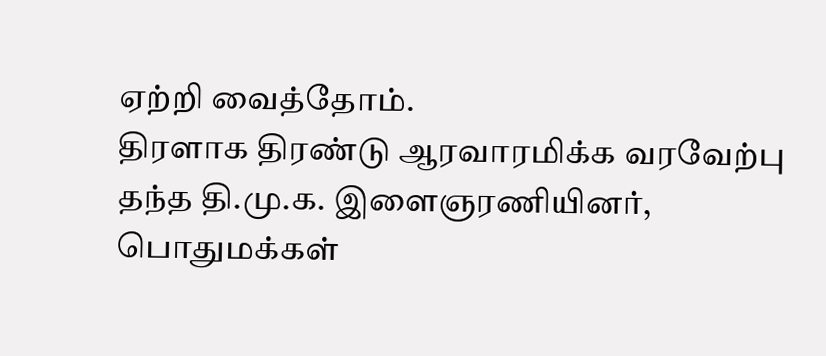ஏற்றி வைத்தோம்.
திரளாக திரண்டு ஆரவாரமிக்க வரவேற்பு தந்த தி.மு.க. இளைஞரணியினர், பொதுமக்கள்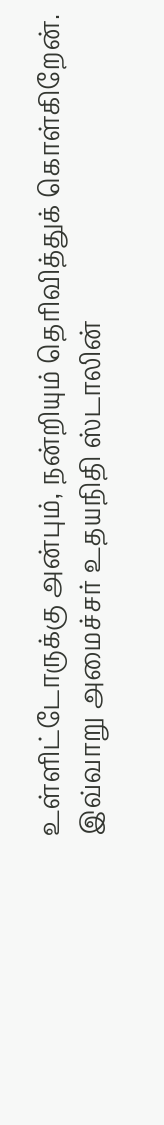உள்ளிட்டோருக்கு அன்பும், நன்றியும் தெரிவித்துக் கொள்கிறேன்.
இவ்வாறு அமைச்சர் உதயநிதி ஸ்டாலின்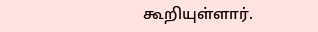கூறியுள்ளார்.